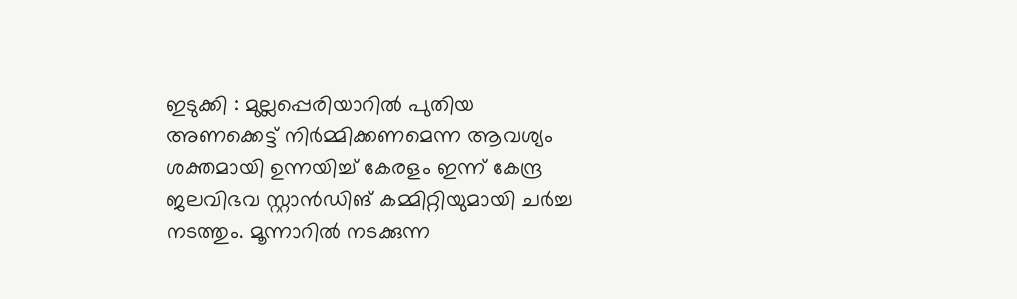ഇടുക്കി : മുല്ലപ്പെരിയാറിൽ പുതിയ അണക്കെട്ട് നിർമ്മിക്കണമെന്ന ആവശ്യം ശക്തമായി ഉന്നയിച്ച് കേരളം ഇന്ന് കേന്ദ്ര ജലവിഭവ സ്റ്റാൻഡിങ് കമ്മിറ്റിയുമായി ചർച്ച നടത്തും. മൂന്നാറിൽ നടക്കുന്ന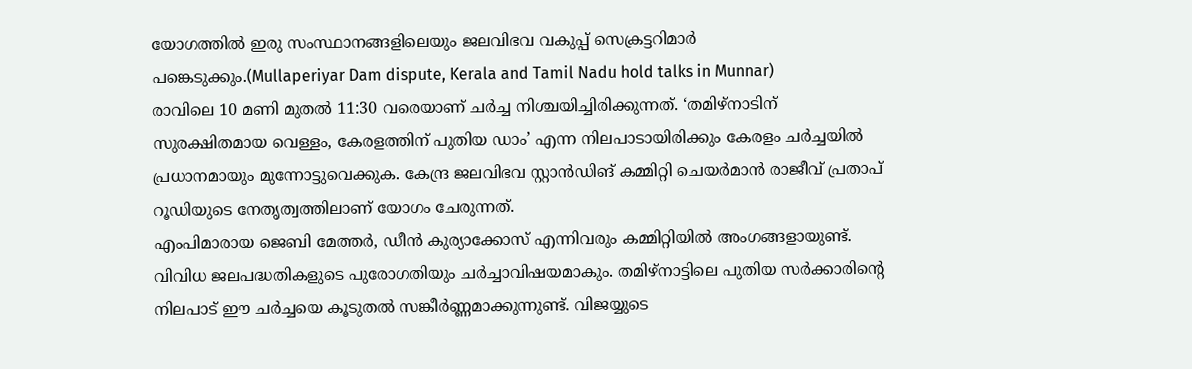യോഗത്തിൽ ഇരു സംസ്ഥാനങ്ങളിലെയും ജലവിഭവ വകുപ്പ് സെക്രട്ടറിമാർ പങ്കെടുക്കും.(Mullaperiyar Dam dispute, Kerala and Tamil Nadu hold talks in Munnar)
രാവിലെ 10 മണി മുതൽ 11:30 വരെയാണ് ചർച്ച നിശ്ചയിച്ചിരിക്കുന്നത്. ‘തമിഴ്നാടിന് സുരക്ഷിതമായ വെള്ളം, കേരളത്തിന് പുതിയ ഡാം’ എന്ന നിലപാടായിരിക്കും കേരളം ചർച്ചയിൽ പ്രധാനമായും മുന്നോട്ടുവെക്കുക. കേന്ദ്ര ജലവിഭവ സ്റ്റാൻഡിങ് കമ്മിറ്റി ചെയർമാൻ രാജീവ് പ്രതാപ് റൂഡിയുടെ നേതൃത്വത്തിലാണ് യോഗം ചേരുന്നത്.
എംപിമാരായ ജെബി മേത്തർ, ഡീൻ കുര്യാക്കോസ് എന്നിവരും കമ്മിറ്റിയിൽ അംഗങ്ങളായുണ്ട്. വിവിധ ജലപദ്ധതികളുടെ പുരോഗതിയും ചർച്ചാവിഷയമാകും. തമിഴ്നാട്ടിലെ പുതിയ സർക്കാരിന്റെ നിലപാട് ഈ ചർച്ചയെ കൂടുതൽ സങ്കീർണ്ണമാക്കുന്നുണ്ട്. വിജയ്യുടെ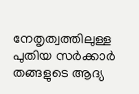നേതൃത്വത്തിലുള്ള പുതിയ സർക്കാർ തങ്ങളുടെ ആദ്യ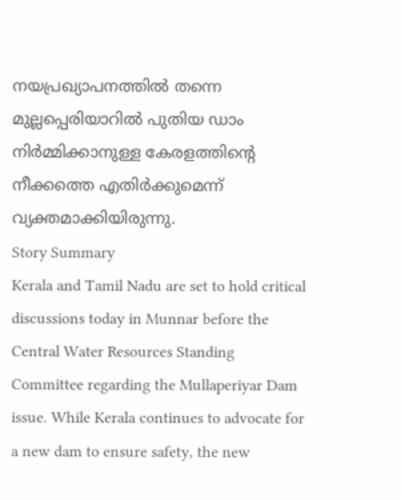നയപ്രഖ്യാപനത്തിൽ തന്നെ മുല്ലപ്പെരിയാറിൽ പുതിയ ഡാം നിർമ്മിക്കാനുള്ള കേരളത്തിന്റെ നീക്കത്തെ എതിർക്കുമെന്ന് വ്യക്തമാക്കിയിരുന്നു.
Story Summary
Kerala and Tamil Nadu are set to hold critical discussions today in Munnar before the Central Water Resources Standing Committee regarding the Mullaperiyar Dam issue. While Kerala continues to advocate for a new dam to ensure safety, the new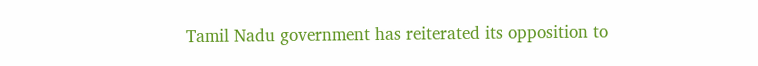Tamil Nadu government has reiterated its opposition to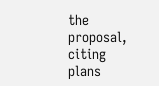the proposal, citing plans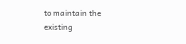to maintain the existing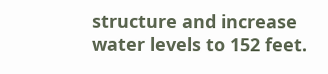structure and increase water levels to 152 feet.